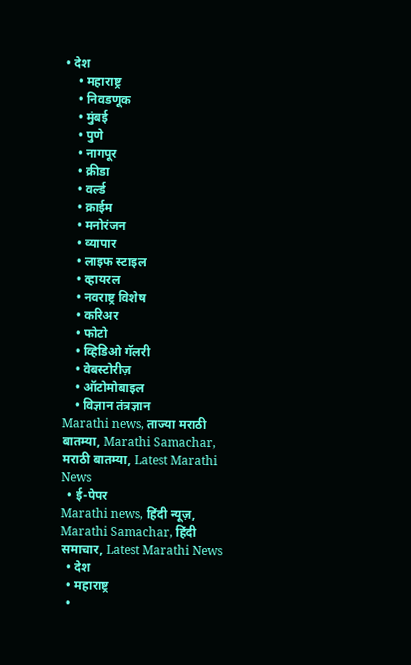• देश
    • महाराष्ट्र
    • निवडणूक
    • मुंबई
    • पुणे
    • नागपूर
    • क्रीडा
    • वर्ल्ड
    • क्राईम
    • मनोरंजन
    • व्यापार
    • लाइफ स्टाइल
    • व्हायरल
    • नवराष्ट्र विशेष
    • करिअर
    • फोटो
    • व्हिडिओ गॅलरी
    • वेबस्टोरीज़
    • ऑटोमोबाइल
    • विज्ञान तंत्रज्ञान
Marathi news, ताज्या मराठी बातम्या, Marathi Samachar, मराठी बातम्या, Latest Marathi News
  • ई-पेपर
Marathi news, हिंदी न्यूज़, Marathi Samachar, हिंदी समाचार, Latest Marathi News
  • देश
  • महाराष्ट्र
  •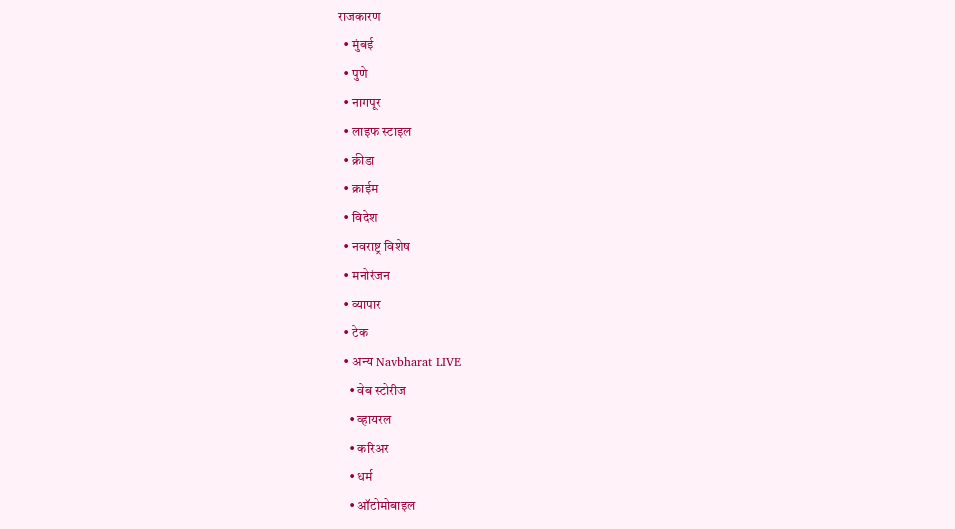राजकारण
  • मुंबई
  • पुणे
  • नागपूर
  • लाइफ स्टाइल
  • क्रीडा
  • क्राईम
  • विदेश
  • नवराष्ट्र विशेष
  • मनोरंजन
  • व्यापार
  • टेक
  • अन्य Navbharat LIVE
    • वेब स्टोरीज
    • व्हायरल
    • करिअर
    • धर्म
    • ऑटोमोबाइल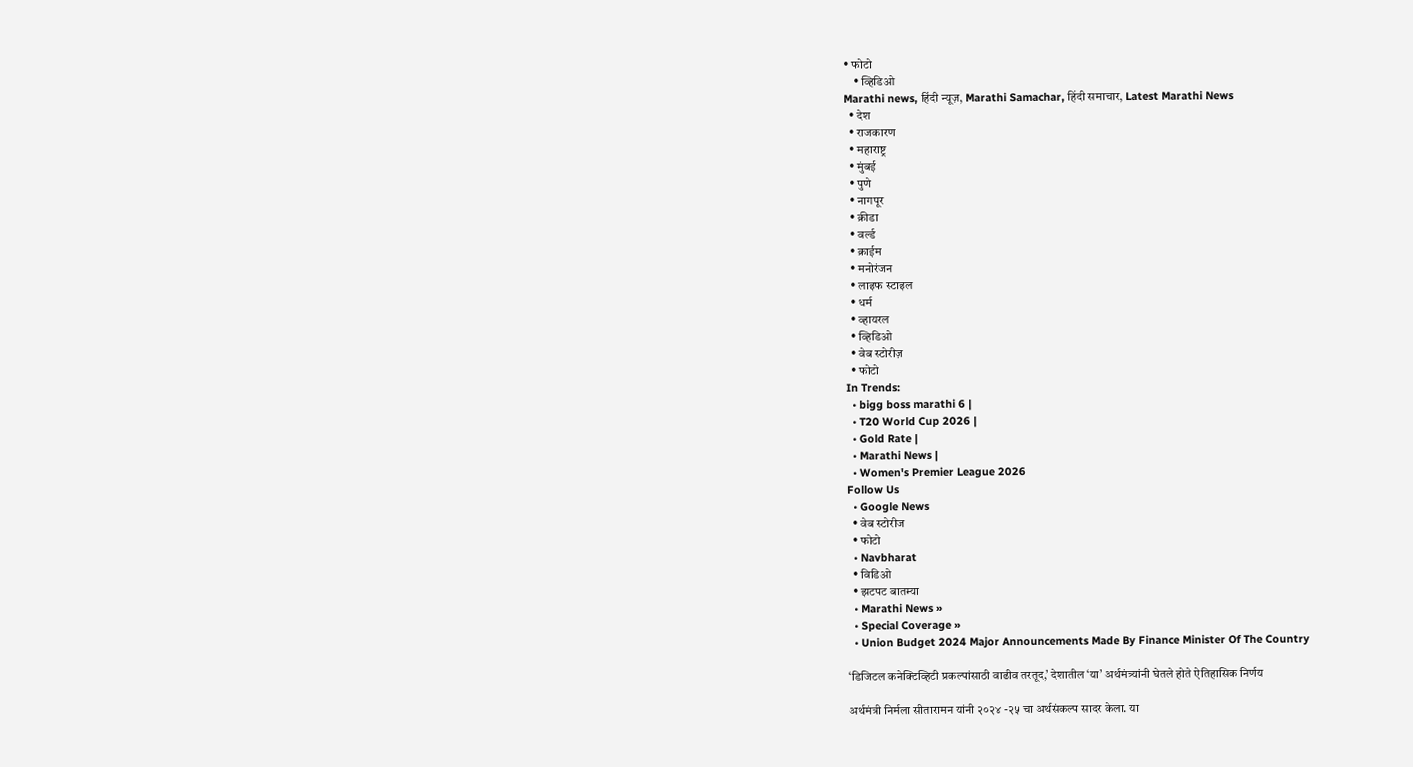• फोटो
    • व्हिडिओ
Marathi news, हिंदी न्यूज़, Marathi Samachar, हिंदी समाचार, Latest Marathi News
  • देश
  • राजकारण
  • महाराष्ट्र
  • मुंबई
  • पुणे
  • नागपूर
  • क्रीडा
  • वर्ल्ड
  • क्राईम
  • मनोरंजन
  • लाइफ स्टाइल
  • धर्म
  • व्हायरल
  • व्हिडिओ
  • वेब स्टोरीज़
  • फोटो
In Trends:
  • bigg boss marathi 6 |
  • T20 World Cup 2026 |
  • Gold Rate |
  • Marathi News |
  • Women's Premier League 2026
Follow Us
  • Google News
  • वेब स्टोरीज
  • फोटो
  • Navbharat
  • विडिओ
  • झटपट बातम्या
  • Marathi News »
  • Special Coverage »
  • Union Budget 2024 Major Announcements Made By Finance Minister Of The Country

‘डिजिटल कनेक्टिव्हिटी प्रकल्पांसाठी वाढीव तरतूद,’ देशातील ‘या’ अर्थमंत्र्यांनी घेतले होते ऐतिहासिक निर्णय

अर्थमंत्री निर्मला सीतारामन यांनी २०२४ -२५ चा अर्थसंकल्प सादर केला. या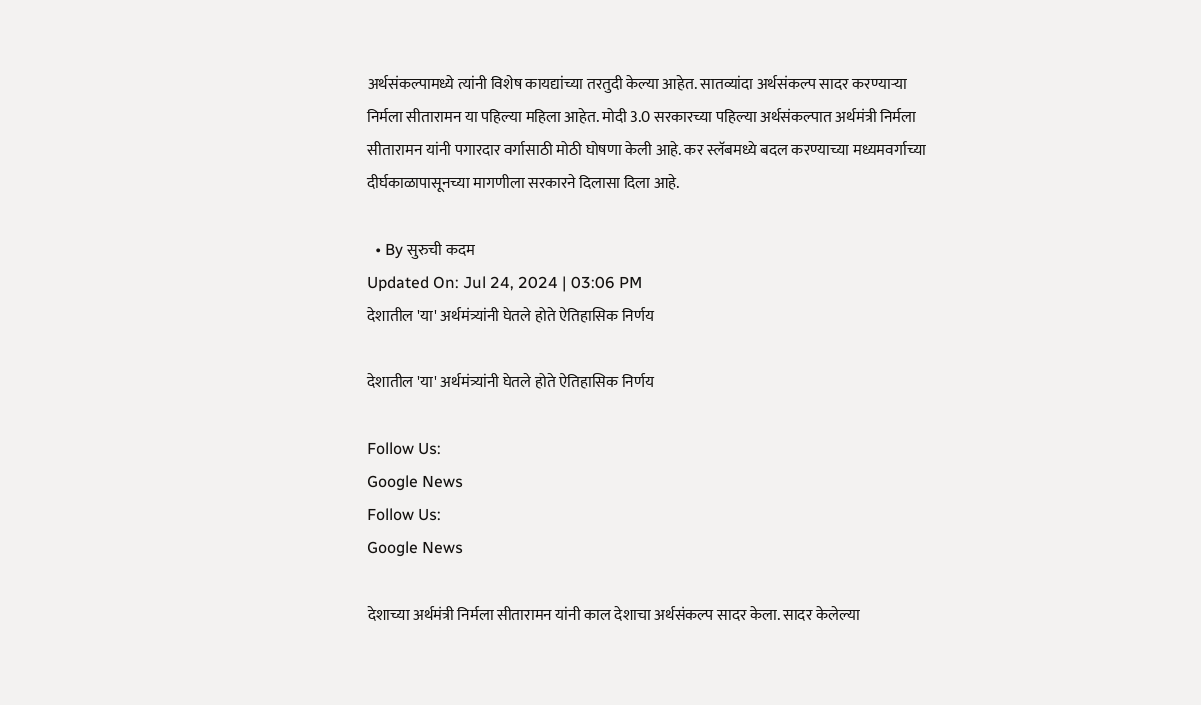अर्थसंकल्पामध्ये त्यांनी विशेष कायद्यांच्या तरतुदी केल्या आहेत. सातव्यांदा अर्थसंकल्प सादर करण्याऱ्या निर्मला सीतारामन या पहिल्या महिला आहेत. मोदी 3.0 सरकारच्या पहिल्या अर्थसंकल्पात अर्थमंत्री निर्मला सीतारामन यांनी पगारदार वर्गासाठी मोठी घोषणा केली आहे. कर स्लॅबमध्ये बदल करण्याच्या मध्यमवर्गाच्या दीर्घकाळापासूनच्या मागणीला सरकारने दिलासा दिला आहे.

  • By सुरुची कदम
Updated On: Jul 24, 2024 | 03:06 PM
देशातील 'या' अर्थमंत्र्यांनी घेतले होते ऐतिहासिक निर्णय

देशातील 'या' अर्थमंत्र्यांनी घेतले होते ऐतिहासिक निर्णय

Follow Us:
Google News
Follow Us:
Google News

देशाच्या अर्थमंत्री निर्मला सीतारामन यांनी काल देशाचा अर्थसंकल्प सादर केला. सादर केलेल्या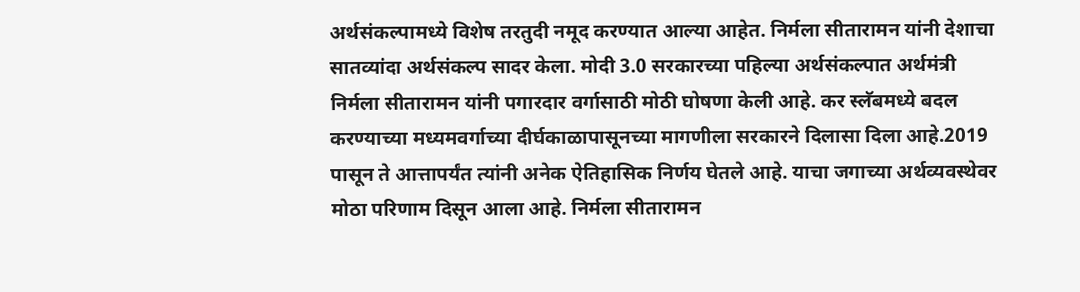अर्थसंकल्पामध्ये विशेष तरतुदी नमूद करण्यात आल्या आहेत. निर्मला सीतारामन यांनी देशाचा सातव्यांदा अर्थसंकल्प सादर केला. मोदी 3.0 सरकारच्या पहिल्या अर्थसंकल्पात अर्थमंत्री निर्मला सीतारामन यांनी पगारदार वर्गासाठी मोठी घोषणा केली आहे. कर स्लॅबमध्ये बदल करण्याच्या मध्यमवर्गाच्या दीर्घकाळापासूनच्या मागणीला सरकारने दिलासा दिला आहे.2019 पासून ते आत्तापर्यंत त्यांनी अनेक ऐतिहासिक निर्णय घेतले आहे. याचा जगाच्या अर्थव्यवस्थेवर मोठा परिणाम दिसून आला आहे. निर्मला सीतारामन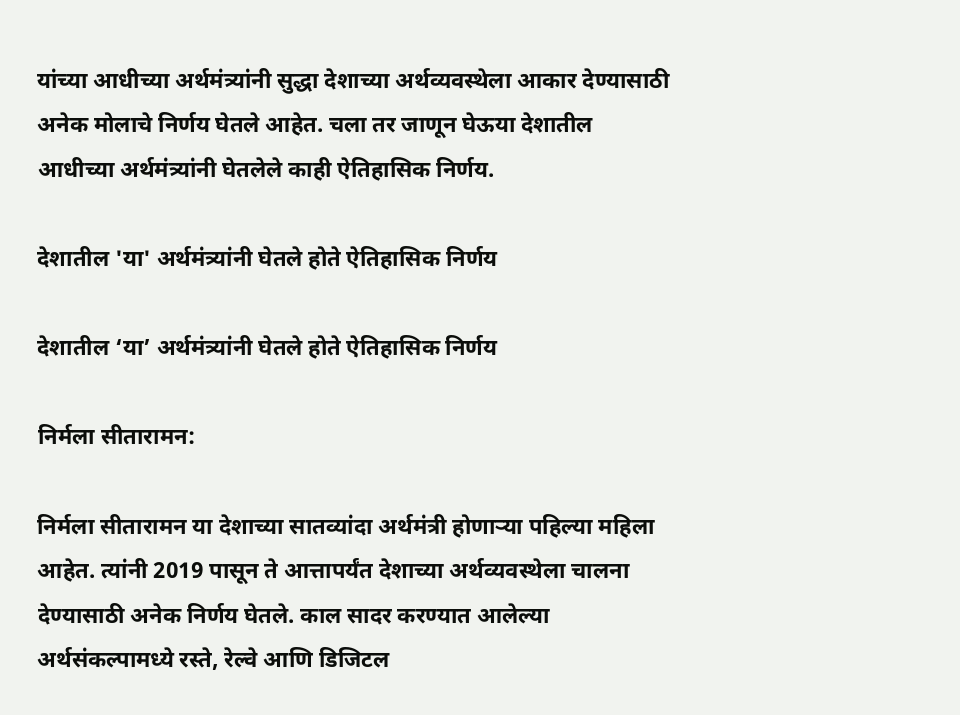यांच्या आधीच्या अर्थमंत्र्यांनी सुद्धा देशाच्या अर्थव्यवस्थेला आकार देण्यासाठी अनेक मोलाचे निर्णय घेतले आहेत. चला तर जाणून घेऊया देशातील आधीच्या अर्थमंत्र्यांनी घेतलेले काही ऐतिहासिक निर्णय.

देशातील 'या' अर्थमंत्र्यांनी घेतले होते ऐतिहासिक निर्णय

देशातील ‘या’ अर्थमंत्र्यांनी घेतले होते ऐतिहासिक निर्णय

निर्मला सीतारामन:

निर्मला सीतारामन या देशाच्या सातव्यांदा अर्थमंत्री होणाऱ्या पहिल्या महिला आहेत. त्यांनी 2019 पासून ते आत्तापर्यंत देशाच्या अर्थव्यवस्थेला चालना देण्यासाठी अनेक निर्णय घेतले. काल सादर करण्यात आलेल्या अर्थसंकल्पामध्ये रस्ते, रेल्वे आणि डिजिटल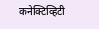कनेक्टिव्हिटी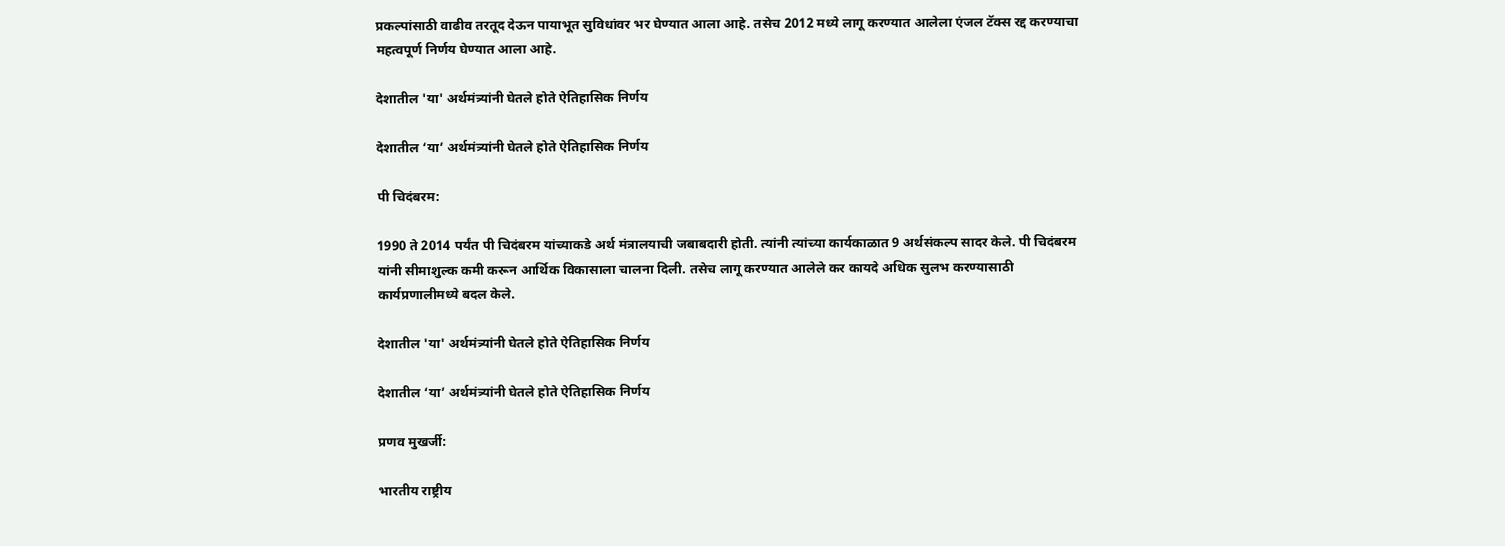प्रकल्पांसाठी वाढीव तरतूद देऊन पायाभूत सुविधांवर भर घेण्यात आला आहे. तसेच 2012 मध्ये लागू करण्यात आलेला एंजल टॅक्स रद्द करण्याचा महत्वपूर्ण निर्णय घेण्यात आला आहे.

देशातील 'या' अर्थमंत्र्यांनी घेतले होते ऐतिहासिक निर्णय

देशातील ‘या’ अर्थमंत्र्यांनी घेतले होते ऐतिहासिक निर्णय

पी चिदंबरम:

1990 ते 2014 पर्यंत पी चिदंबरम यांच्याकडे अर्थ मंत्रालयाची जबाबदारी होती. त्यांनी त्यांच्या कार्यकाळात 9 अर्थसंकल्प सादर केले. पी चिदंबरम यांनी सीमाशुल्क कमी करून आर्थिक विकासाला चालना दिली. तसेच लागू करण्यात आलेले कर कायदे अधिक सुलभ करण्यासाठी कार्यप्रणालीमध्ये बदल केले.

देशातील 'या' अर्थमंत्र्यांनी घेतले होते ऐतिहासिक निर्णय

देशातील ‘या’ अर्थमंत्र्यांनी घेतले होते ऐतिहासिक निर्णय

प्रणव मुखर्जी:

भारतीय राष्ट्रीय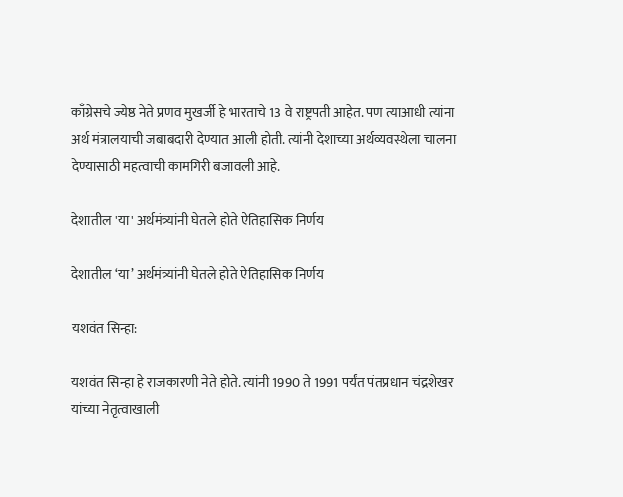काँग्रेसचे ज्येष्ठ नेते प्रणव मुखर्जी हे भारताचे 13 वे राष्ट्रपती आहेत. पण त्याआधी त्यांना अर्थ मंत्रालयाची जबाबदारी देण्यात आली होती. त्यांनी देशाच्या अर्थव्यवस्थेला चालना देण्यासाठी महत्वाची कामगिरी बजावली आहे.

देशातील 'या' अर्थमंत्र्यांनी घेतले होते ऐतिहासिक निर्णय

देशातील ‘या’ अर्थमंत्र्यांनी घेतले होते ऐतिहासिक निर्णय

यशवंत सिन्हा:

यशवंत सिन्हा हे राजकारणी नेते होते. त्यांनी 1990 ते 1991 पर्यंत पंतप्रधान चंद्रशेखर यांच्या नेतृत्वाखाली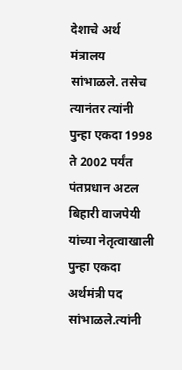देशाचे अर्थ मंत्रालय सांभाळले. तसेच त्यानंतर त्यांनी पुन्हा एकदा 1998 ते 2002 पर्यंत पंतप्रधान अटल बिहारी वाजपेयी यांच्या नेतृत्वाखाली पुन्हा एकदा अर्थमंत्री पद सांभाळले.त्यांनी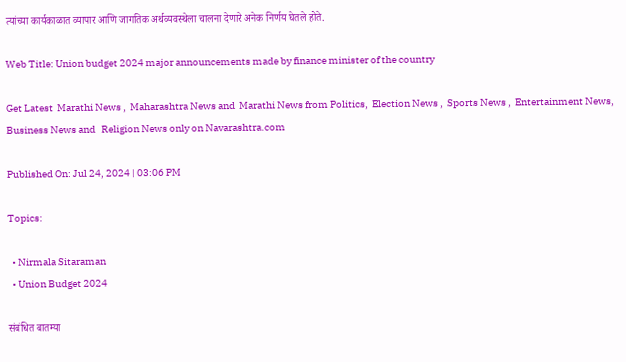त्यांच्या कार्यकाळात व्यापार आणि जागतिक अर्थव्यवस्थेला चालना देणारे अनेक निर्णय घेतले होते.

Web Title: Union budget 2024 major announcements made by finance minister of the country

Get Latest  Marathi News ,  Maharashtra News and  Marathi News from Politics,  Election News ,  Sports News ,  Entertainment News,  Business News and   Religion News only on Navarashtra.com

Published On: Jul 24, 2024 | 03:06 PM

Topics:

  • Nirmala Sitaraman
  • Union Budget 2024

संबंधित बातम्या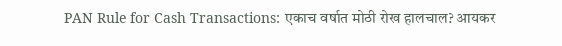PAN Rule for Cash Transactions: एकाच वर्षात मोठी रोख हालचाल? आयकर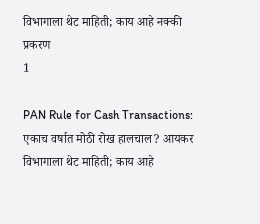विभागाला थेट माहिती; काय आहे नक्की प्रकरण
1

PAN Rule for Cash Transactions: एकाच वर्षात मोठी रोख हालचाल? आयकर विभागाला थेट माहिती; काय आहे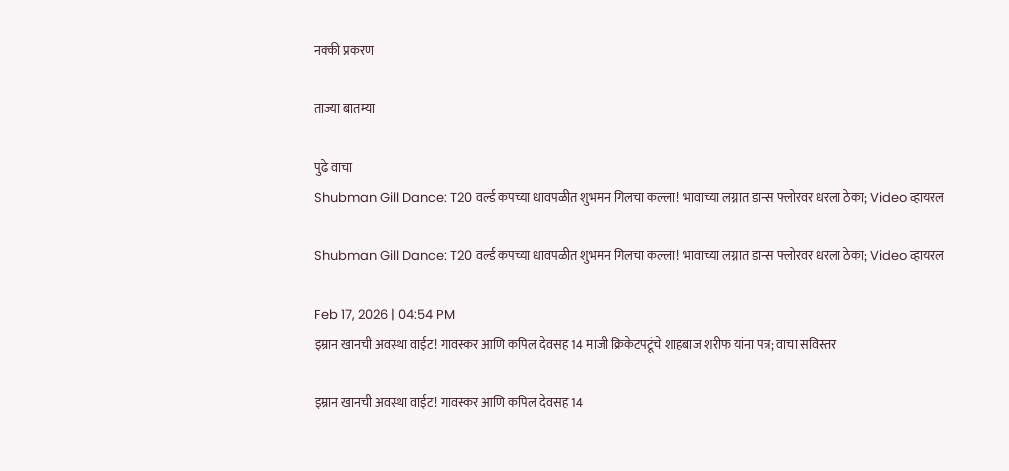नक्की प्रकरण

ताज्या बातम्या

पुढे वाचा
Shubman Gill Dance: T20 वर्ल्ड कपच्या धावपळीत शुभमन गिलचा कल्ला! भावाच्या लग्नात डान्स फ्लोरवर धरला ठेका; Video व्हायरल

Shubman Gill Dance: T20 वर्ल्ड कपच्या धावपळीत शुभमन गिलचा कल्ला! भावाच्या लग्नात डान्स फ्लोरवर धरला ठेका; Video व्हायरल

Feb 17, 2026 | 04:54 PM
इम्रान खानची अवस्था वाईट! गावस्कर आणि कपिल देवसह 14 माजी क्रिकेटपटूंचे शाहबाज शरीफ यांना पत्र; वाचा सविस्तर

इम्रान खानची अवस्था वाईट! गावस्कर आणि कपिल देवसह 14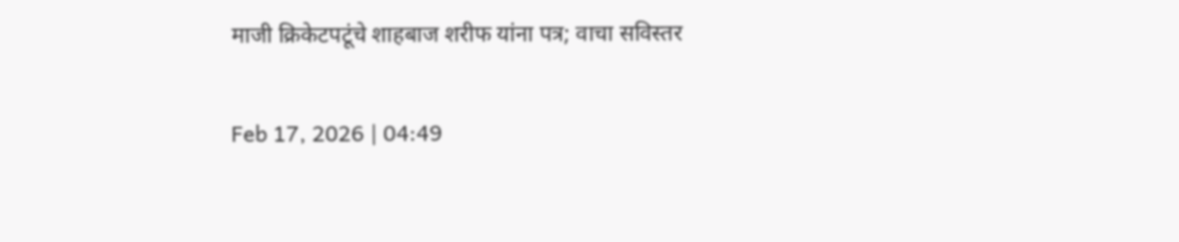माजी क्रिकेटपटूंचे शाहबाज शरीफ यांना पत्र; वाचा सविस्तर

Feb 17, 2026 | 04:49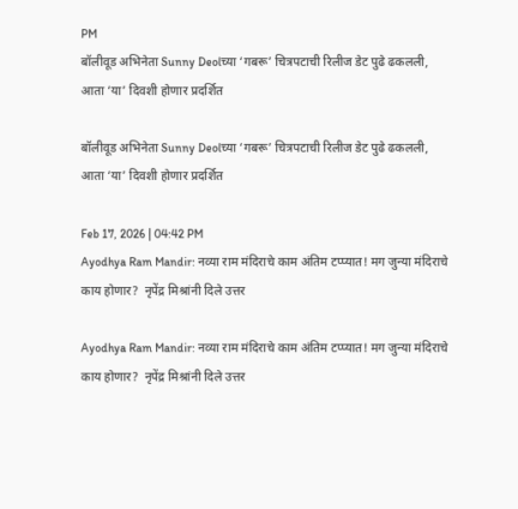PM
बॉलीवूड अभिनेता Sunny Deolच्या ‘गबरू’ चित्रपटाची रिलीज डेट पुढे ढकलली, आता ‘या’ दिवशी होणार प्रदर्शित

बॉलीवूड अभिनेता Sunny Deolच्या ‘गबरू’ चित्रपटाची रिलीज डेट पुढे ढकलली, आता ‘या’ दिवशी होणार प्रदर्शित

Feb 17, 2026 | 04:42 PM
Ayodhya Ram Mandir: नव्या राम मंदिराचे काम अंतिम टप्प्यात! मग जुन्या मंदिराचे काय होणार?  नृपेंद्र मिश्रांनी दिले उत्तर

Ayodhya Ram Mandir: नव्या राम मंदिराचे काम अंतिम टप्प्यात! मग जुन्या मंदिराचे काय होणार?  नृपेंद्र मिश्रांनी दिले उत्तर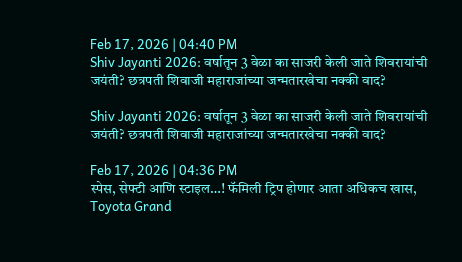Feb 17, 2026 | 04:40 PM
Shiv Jayanti 2026: वर्षातून 3 वेळा का साजरी केली जाते शिवरायांची जयंती? छत्रपती शिवाजी महाराजांच्या जन्मतारखेचा नक्की वाद?

Shiv Jayanti 2026: वर्षातून 3 वेळा का साजरी केली जाते शिवरायांची जयंती? छत्रपती शिवाजी महाराजांच्या जन्मतारखेचा नक्की वाद?

Feb 17, 2026 | 04:36 PM
स्पेस, सेफ्टी आणि स्टाइल…! फॅमिली ट्रिप होणार आता अधिकच खास, Toyota Grand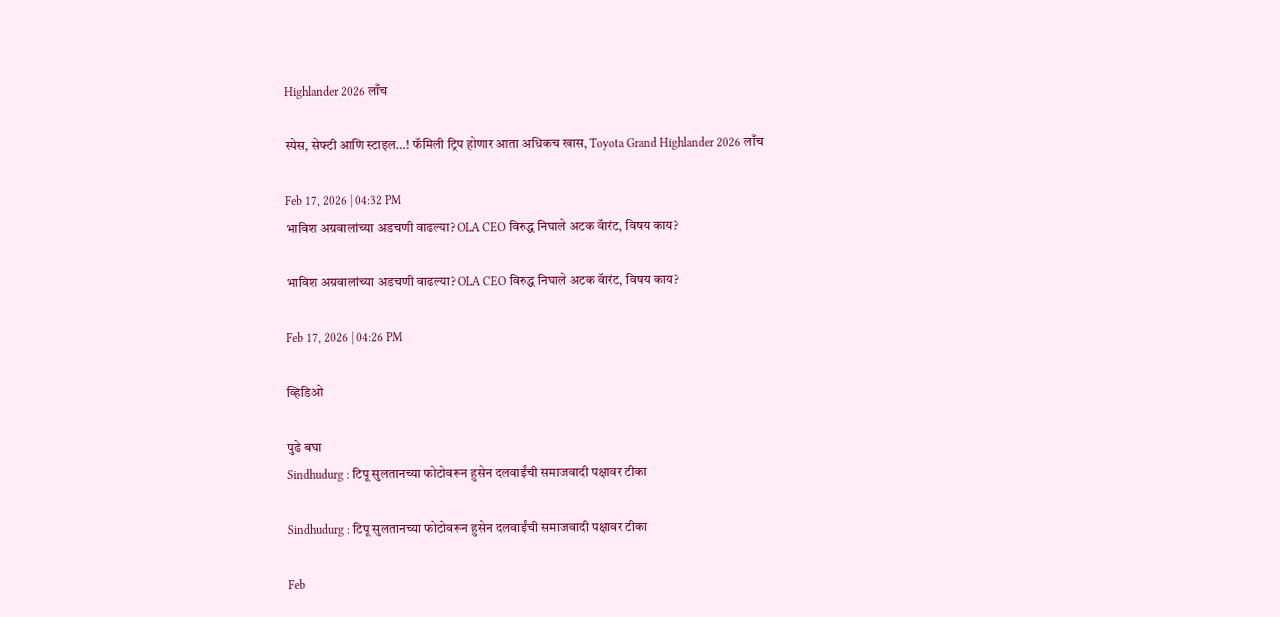Highlander 2026 लाँच

स्पेस, सेफ्टी आणि स्टाइल…! फॅमिली ट्रिप होणार आता अधिकच खास, Toyota Grand Highlander 2026 लाँच

Feb 17, 2026 | 04:32 PM
भाविश अग्रवालांच्या अडचणी वाढल्या? OLA CEO विरुद्ध निघाले अटक वॅारंट, विषय काय?

भाविश अग्रवालांच्या अडचणी वाढल्या? OLA CEO विरुद्ध निघाले अटक वॅारंट, विषय काय?

Feb 17, 2026 | 04:26 PM

व्हिडिओ

पुढे बघा
Sindhudurg : टिपू सुलतानच्या फोटोवरून हुसेन दलवाईंची समाजवादी पक्षावर टीका

Sindhudurg : टिपू सुलतानच्या फोटोवरून हुसेन दलवाईंची समाजवादी पक्षावर टीका

Feb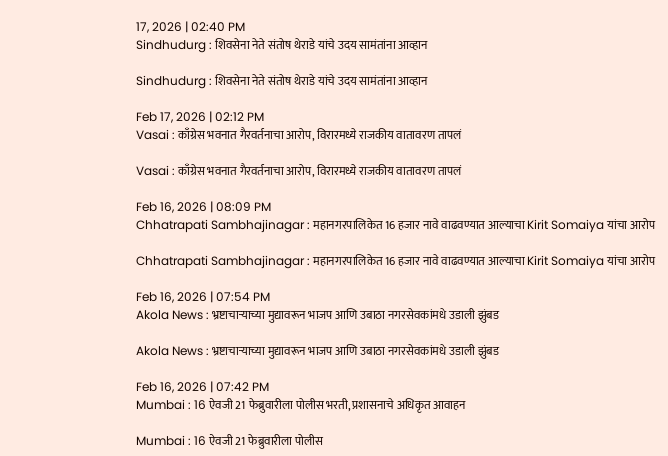17, 2026 | 02:40 PM
Sindhudurg : शिवसेना नेते संतोष थेराडे यांचे उदय सामंतांना आव्हान

Sindhudurg : शिवसेना नेते संतोष थेराडे यांचे उदय सामंतांना आव्हान

Feb 17, 2026 | 02:12 PM
Vasai : काँग्रेस भवनात गैरवर्तनाचा आरोप, विरारमध्ये राजकीय वातावरण तापलं

Vasai : काँग्रेस भवनात गैरवर्तनाचा आरोप, विरारमध्ये राजकीय वातावरण तापलं

Feb 16, 2026 | 08:09 PM
Chhatrapati Sambhajinagar : महानगरपालिकेत 16 हजार नावे वाढवण्यात आल्याचा Kirit Somaiya यांचा आरोप

Chhatrapati Sambhajinagar : महानगरपालिकेत 16 हजार नावे वाढवण्यात आल्याचा Kirit Somaiya यांचा आरोप

Feb 16, 2026 | 07:54 PM
Akola News : भ्रष्टाचाऱ्याच्या मुद्यावरून भाजप आणि उबाठा नगरसेवकांमधे उडाली झुंबड

Akola News : भ्रष्टाचाऱ्याच्या मुद्यावरून भाजप आणि उबाठा नगरसेवकांमधे उडाली झुंबड

Feb 16, 2026 | 07:42 PM
Mumbai : 16 ऐवजी 21 फेब्रुवारीला पोलीस भरती, प्रशासनाचे अधिकृत आवाहन

Mumbai : 16 ऐवजी 21 फेब्रुवारीला पोलीस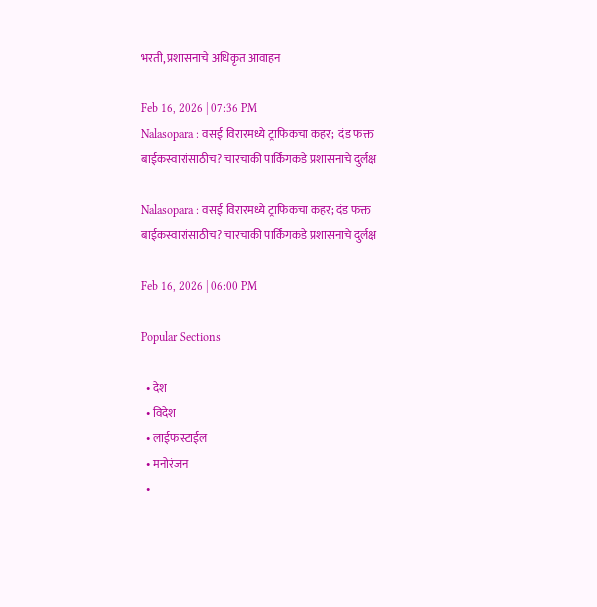भरती, प्रशासनाचे अधिकृत आवाहन

Feb 16, 2026 | 07:36 PM
Nalasopara : वसई विरारमध्ये ट्राफिकचा कहर;  दंड फक्त बाईकस्वारांसाठीच? चारचाकी पार्किंगकडे प्रशासनाचे दुर्लक्ष

Nalasopara : वसई विरारमध्ये ट्राफिकचा कहर; दंड फक्त बाईकस्वारांसाठीच? चारचाकी पार्किंगकडे प्रशासनाचे दुर्लक्ष

Feb 16, 2026 | 06:00 PM

Popular Sections

  • देश
  • विदेश
  • लाईफस्टाईल
  • मनोरंजन
  •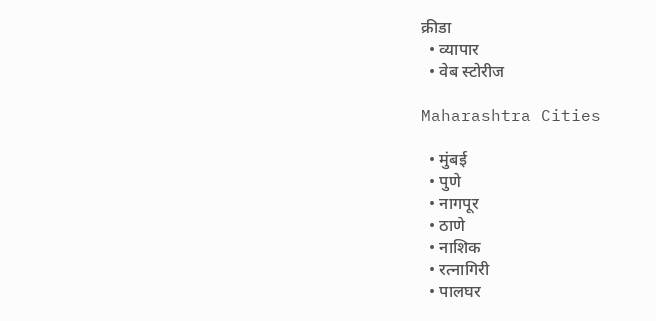क्रीडा
  • व्यापार
  • वेब स्टोरीज

Maharashtra Cities

  • मुंबई
  • पुणे
  • नागपूर
  • ठाणे
  • नाशिक
  • रत्नागिरी
  • पालघर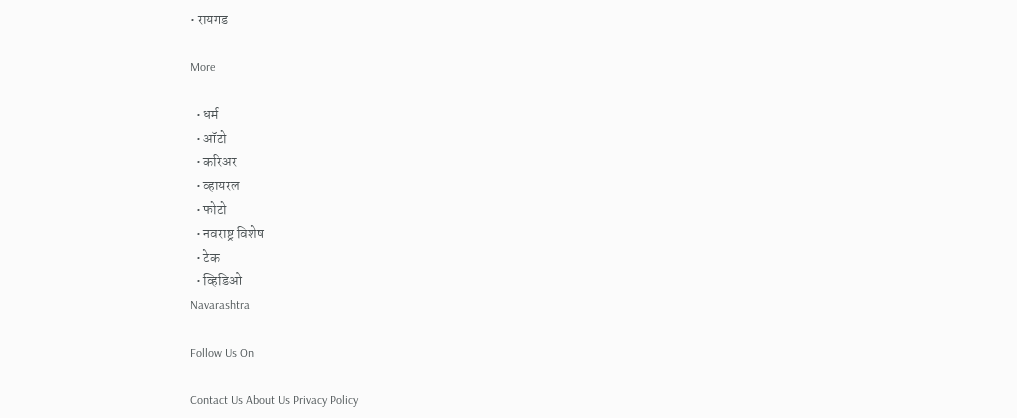• रायगड

More

  • धर्म
  • ऑटो
  • करिअर
  • व्हायरल
  • फोटो
  • नवराष्ट्र विशेष
  • टेक
  • व्हिडिओ
Navarashtra

Follow Us On

Contact Us About Us Privacy Policy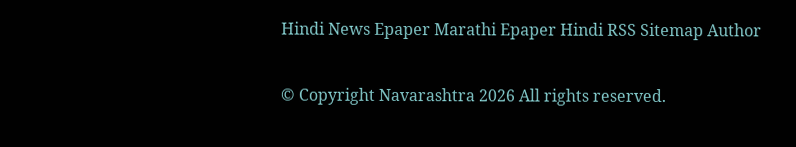Hindi News Epaper Marathi Epaper Hindi RSS Sitemap Author

© Copyright Navarashtra 2026 All rights reserved.